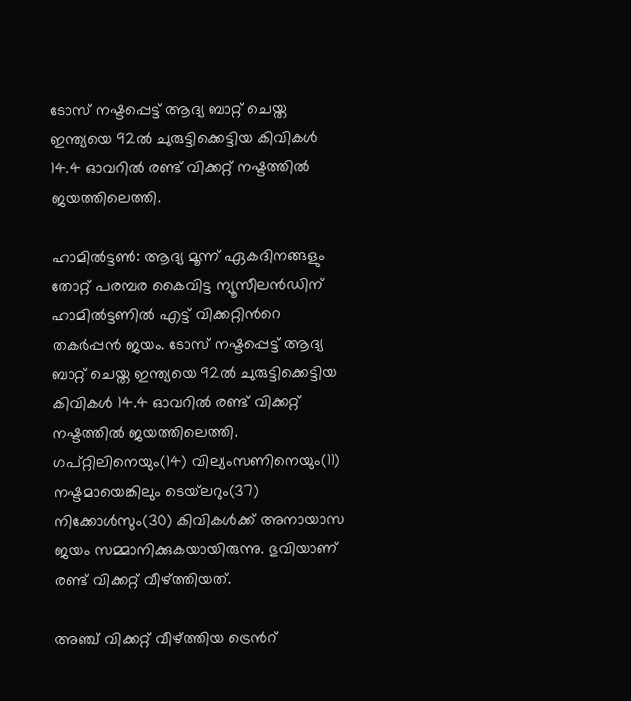ടോസ് നഷ്ടപ്പെട്ട് ആദ്യ ബാറ്റ് ചെയ്ത ഇന്ത്യയെ 92ല്‍ ചുരുട്ടിക്കെട്ടിയ കിവികള്‍ 14.4 ഓവറില്‍ രണ്ട് വിക്കറ്റ് നഷ്ടത്തില്‍ ജയത്തിലെത്തി.

ഹാമില്‍ട്ടണ്‍: ആദ്യ മൂന്ന് ഏകദിനങ്ങളും തോറ്റ് പരമ്പര കൈവിട്ട ന്യൂസീലന്‍ഡിന് ഹാമില്‍ട്ടണില്‍ എട്ട് വിക്കറ്റിന്‍റെ തകര്‍പ്പന്‍ ജയം. ടോസ് നഷ്ടപ്പെട്ട് ആദ്യ ബാറ്റ് ചെയ്ത ഇന്ത്യയെ 92ല്‍ ചുരുട്ടിക്കെട്ടിയ കിവികള്‍ 14.4 ഓവറില്‍ രണ്ട് വിക്കറ്റ് നഷ്ടത്തില്‍ ജയത്തിലെത്തി. ഗപ്റ്റിലിനെയും(14) വില്യംസണിനെയും(11) നഷ്ടമായെങ്കിലും ടെയ്‌ലറും(37) നിക്കോള്‍സും(30) കിവികള്‍ക്ക് അനായാസ ജയം സമ്മാനിക്കുകയായിരുന്നു. ഭുവിയാണ് രണ്ട് വിക്കറ്റ് വീഴ്‌ത്തിയത്.

അഞ്ച് വിക്കറ്റ് വീഴ്‌ത്തിയ ട്രെന്‍റ്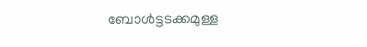ബോള്‍ട്ടടക്കമുള്ള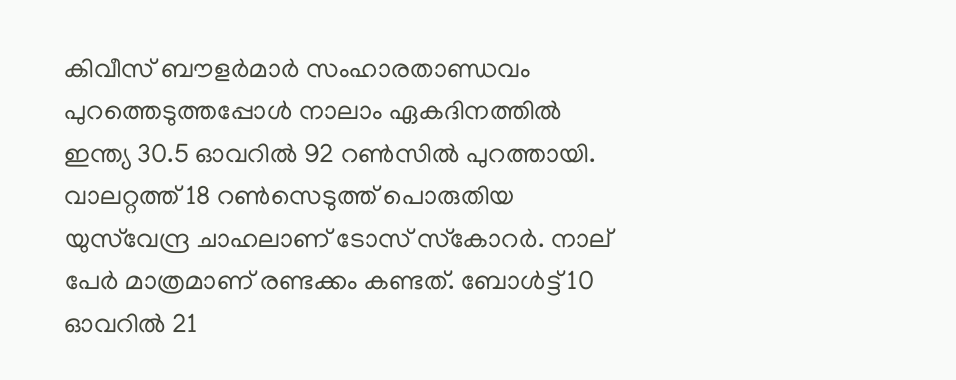കിവീസ് ബൗളര്‍മാര്‍ സംഹാരതാണ്ഡവം പുറത്തെടുത്തപ്പോള്‍ നാലാം ഏകദിനത്തില്‍ ഇന്ത്യ 30.5 ഓവറില്‍ 92 റണ്‍സില്‍ പുറത്തായി. വാലറ്റത്ത് 18 റണ്‍സെടുത്ത് പൊരുതിയ യുസ്‌വേന്ദ്ര ചാഹലാണ് ടോസ് ‌സ്‌കോറര്‍. നാല് പേര്‍ മാത്രമാണ് രണ്ടക്കം കണ്ടത്. ബോള്‍ട്ട് 10 ഓവറില്‍ 21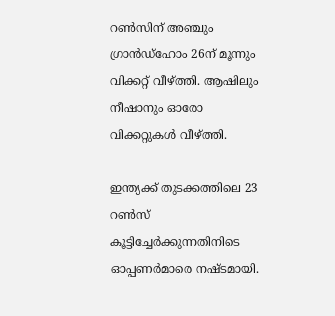റണ്‍സിന് അഞ്ചും ഗ്രാന്‍ഡ്‌ഹോം 26ന് മൂന്നും വിക്കറ്റ് വീഴ്‌ത്തി. ആഷിലും നീഷാനും ഓരോ വിക്കറ്റുകള്‍ വീഴ്‌ത്തി.

ഇന്ത്യക്ക് തുടക്കത്തിലെ 23 റണ്‍സ് കൂട്ടിച്ചേര്‍ക്കുന്നതിനിടെ ഓപ്പണര്‍മാരെ നഷ്ടമായി.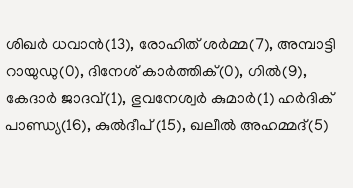ശിഖര്‍ ധവാന്‍(13), രോഹിത് ശര്‍മ്മ(7), അമ്പാട്ടി റായുഡു(0), ദിനേശ് കാര്‍ത്തിക്(0), ഗില്‍(9), കേദാര്‍ ജാദവ്(1), ഭുവനേശ്വര്‍ കുമാര്‍(1) ഹര്‍ദിക് പാണ്ഡ്യ(16), കുല്‍ദീപ് (15), ഖലീല്‍ അഹമ്മദ്(5)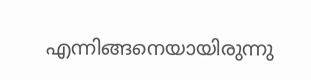എന്നിങ്ങനെയായിരുന്നു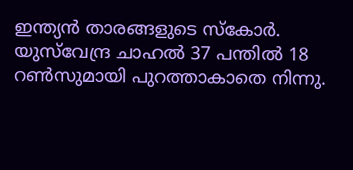ഇന്ത്യന്‍ താരങ്ങളുടെ സ്‌കോര്‍. യുസ്‌വേന്ദ്ര ചാഹല്‍ 37 പന്തില്‍ 18 റണ്‍സുമായി പുറത്താകാതെ നിന്നു.